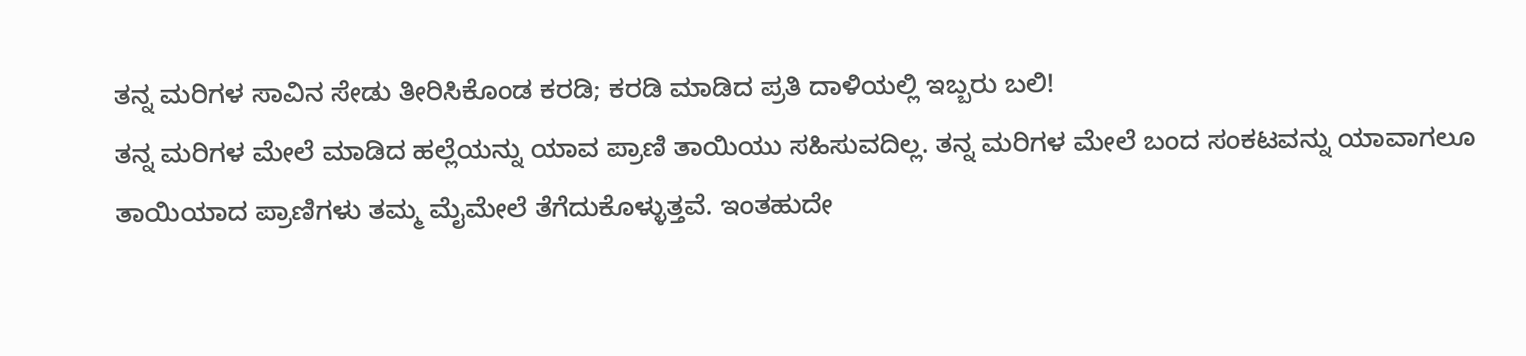ತನ್ನ ಮರಿಗಳ ಸಾವಿನ ಸೇಡು ತೀರಿಸಿಕೊಂಡ ಕರಡಿ; ಕರಡಿ ಮಾಡಿದ ಪ್ರತಿ ದಾಳಿಯಲ್ಲಿ ಇಬ್ಬರು ಬಲಿ!
ತನ್ನ ಮರಿಗಳ ಮೇಲೆ ಮಾಡಿದ ಹಲ್ಲೆಯನ್ನು ಯಾವ ಪ್ರಾಣಿ ತಾಯಿಯು ಸಹಿಸುವದಿಲ್ಲ. ತನ್ನ ಮರಿಗಳ ಮೇಲೆ ಬಂದ ಸಂಕಟವನ್ನು ಯಾವಾಗಲೂ ತಾಯಿಯಾದ ಪ್ರಾಣಿಗಳು ತಮ್ಮ ಮೈಮೇಲೆ ತೆಗೆದುಕೊಳ್ಳುತ್ತವೆ. ಇಂತಹುದೇ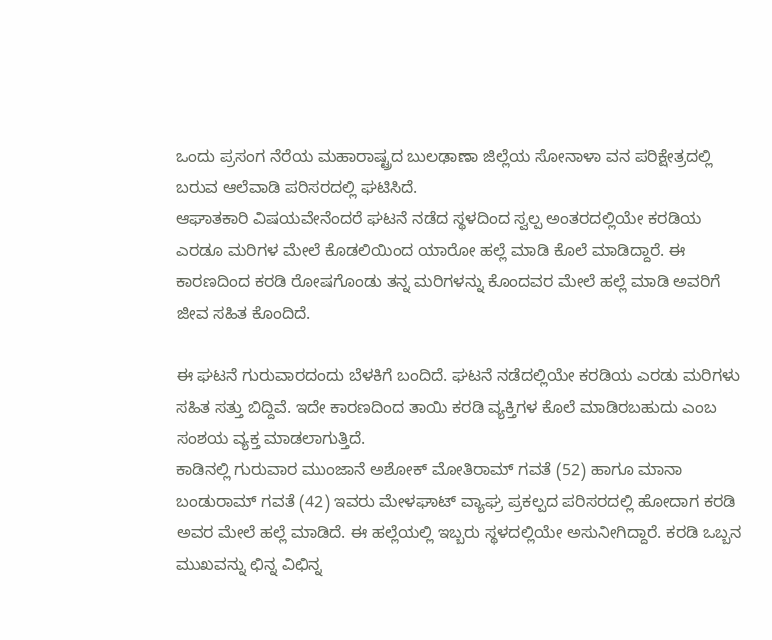ಒಂದು ಪ್ರಸಂಗ ನೆರೆಯ ಮಹಾರಾಷ್ಟ್ರದ ಬುಲಢಾಣಾ ಜಿಲ್ಲೆಯ ಸೋನಾಳಾ ವನ ಪರಿಕ್ಷೇತ್ರದಲ್ಲಿ ಬರುವ ಆಲೆವಾಡಿ ಪರಿಸರದಲ್ಲಿ ಘಟಿಸಿದೆ.
ಆಘಾತಕಾರಿ ವಿಷಯವೇನೆಂದರೆ ಘಟನೆ ನಡೆದ ಸ್ಥಳದಿಂದ ಸ್ವಲ್ಪ ಅಂತರದಲ್ಲಿಯೇ ಕರಡಿಯ ಎರಡೂ ಮರಿಗಳ ಮೇಲೆ ಕೊಡಲಿಯಿಂದ ಯಾರೋ ಹಲ್ಲೆ ಮಾಡಿ ಕೊಲೆ ಮಾಡಿದ್ದಾರೆ. ಈ ಕಾರಣದಿಂದ ಕರಡಿ ರೋಷಗೊಂಡು ತನ್ನ ಮರಿಗಳನ್ನು ಕೊಂದವರ ಮೇಲೆ ಹಲ್ಲೆ ಮಾಡಿ ಅವರಿಗೆ ಜೀವ ಸಹಿತ ಕೊಂದಿದೆ.

ಈ ಘಟನೆ ಗುರುವಾರದಂದು ಬೆಳಕಿಗೆ ಬಂದಿದೆ. ಘಟನೆ ನಡೆದಲ್ಲಿಯೇ ಕರಡಿಯ ಎರಡು ಮರಿಗಳು ಸಹಿತ ಸತ್ತು ಬಿದ್ದಿವೆ. ಇದೇ ಕಾರಣದಿಂದ ತಾಯಿ ಕರಡಿ ವ್ಯಕ್ತಿಗಳ ಕೊಲೆ ಮಾಡಿರಬಹುದು ಎಂಬ ಸಂಶಯ ವ್ಯಕ್ತ ಮಾಡಲಾಗುತ್ತಿದೆ.
ಕಾಡಿನಲ್ಲಿ ಗುರುವಾರ ಮುಂಜಾನೆ ಅಶೋಕ್ ಮೋತಿರಾಮ್ ಗವತೆ (52) ಹಾಗೂ ಮಾನಾ ಬಂಡುರಾಮ್ ಗವತೆ (42) ಇವರು ಮೇಳಘಾಟ್ ವ್ಯಾಘ್ರ ಪ್ರಕಲ್ಪದ ಪರಿಸರದಲ್ಲಿ ಹೋದಾಗ ಕರಡಿ ಅವರ ಮೇಲೆ ಹಲ್ಲೆ ಮಾಡಿದೆ. ಈ ಹಲ್ಲೆಯಲ್ಲಿ ಇಬ್ಬರು ಸ್ಥಳದಲ್ಲಿಯೇ ಅಸುನೀಗಿದ್ದಾರೆ. ಕರಡಿ ಒಬ್ಬನ ಮುಖವನ್ನು ಛಿನ್ನ ವಿಛಿನ್ನ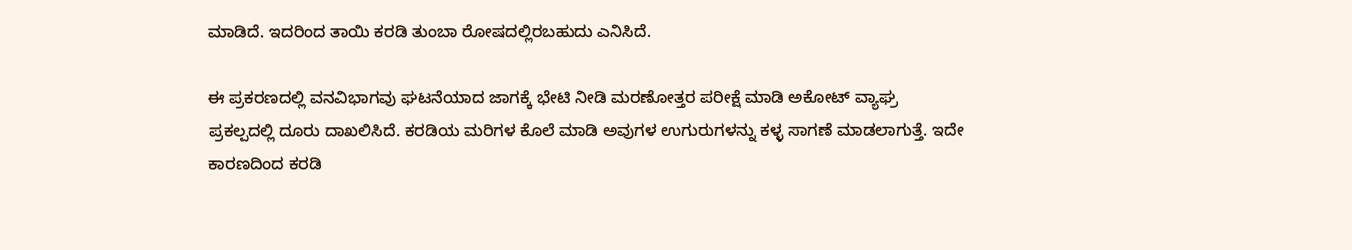ಮಾಡಿದೆ. ಇದರಿಂದ ತಾಯಿ ಕರಡಿ ತುಂಬಾ ರೋಷದಲ್ಲಿರಬಹುದು ಎನಿಸಿದೆ.

ಈ ಪ್ರಕರಣದಲ್ಲಿ ವನವಿಭಾಗವು ಘಟನೆಯಾದ ಜಾಗಕ್ಕೆ ಭೇಟಿ ನೀಡಿ ಮರಣೋತ್ತರ ಪರೀಕ್ಷೆ ಮಾಡಿ ಅಕೋಟ್ ವ್ಯಾಘ್ರ ಪ್ರಕಲ್ಪದಲ್ಲಿ ದೂರು ದಾಖಲಿಸಿದೆ. ಕರಡಿಯ ಮರಿಗಳ ಕೊಲೆ ಮಾಡಿ ಅವುಗಳ ಉಗುರುಗಳನ್ನು ಕಳ್ಳ ಸಾಗಣೆ ಮಾಡಲಾಗುತ್ತೆ. ಇದೇ ಕಾರಣದಿಂದ ಕರಡಿ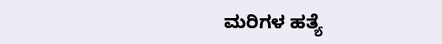ಮರಿಗಳ ಹತ್ಯೆ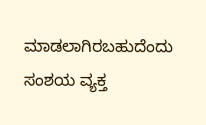ಮಾಡಲಾಗಿರಬಹುದೆಂದು ಸಂಶಯ ವ್ಯಕ್ತ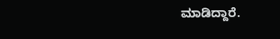ಮಾಡಿದ್ದಾರೆ.